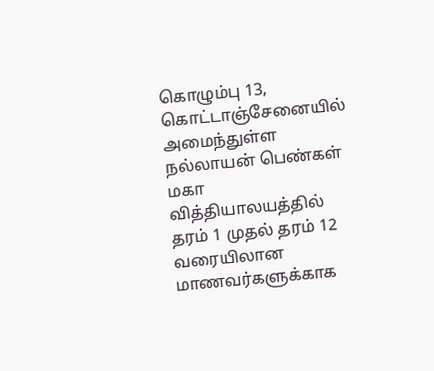கொழும்பு 13, கொட்டாஞ்சேனையில் அமைந்துள்ள நல்லாயன் பெண்கள் மகா வித்தியாலயத்தில் தரம் 1 முதல் தரம் 12 வரையிலான மாணவர்களுக்காக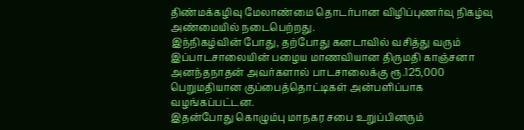திண்மக்கழிவு மேலாண்மை தொடர்பான விழிப்புணர்வு நிகழ்வு அண்மையில் நடைபெற்றது.
இந்நிகழ்வின் போது, தற்போது கனடாவில் வசித்து வரும் இப்பாடசாலையின் பழைய மாணவியான திருமதி காஞ்சனா அனந்தநாதன் அவர்களால் பாடசாலைக்கு ரூ.125,000 பெறுமதியான குப்பைத்தொட்டிகள் அன்பளிப்பாக வழங்கப்பட்டன.
இதன்போது கொழும்பு மாநகர சபை உறுப்பினரும்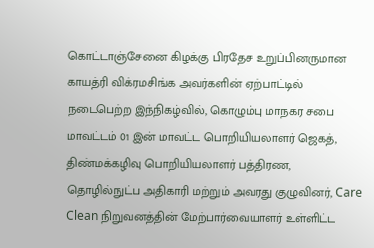கொட்டாஞ்சேனை கிழக்கு பிரதேச உறுப்பினருமான காயத்ரி விக்ரமசிங்க அவர்களின் ஏற்பாட்டில் நடைபெற்ற இந்நிகழ்வில், கொழும்பு மாநகர சபை மாவட்டம் 01 இன் மாவட்ட பொறியியலாளர் ஜெகத், திண்மக்கழிவு பொறியியலாளர் பத்திரண, தொழில்நுட்ப அதிகாரி மற்றும் அவரது குழுவினர், Care Clean நிறுவனத்தின் மேற்பார்வையாளர் உள்ளிட்ட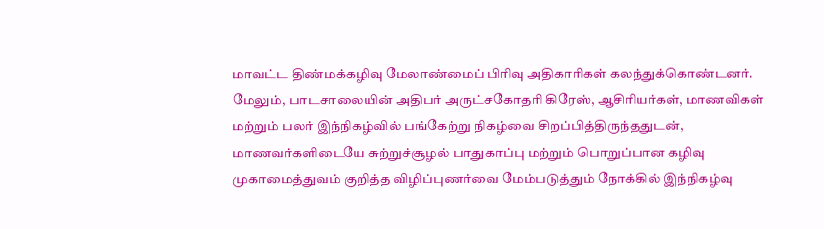மாவட்ட திண்மக்கழிவு மேலாண்மைப் பிரிவு அதிகாரிகள் கலந்துக்கொண்டனர்.
மேலும், பாடசாலையின் அதிபர் அருட்சகோதரி கிரேஸ், ஆசிரியர்கள், மாணவிகள் மற்றும் பலர் இந்நிகழ்வில் பங்கேற்று நிகழ்வை சிறப்பித்திருந்ததுடன், மாணவர்களிடையே சுற்றுச்சூழல் பாதுகாப்பு மற்றும் பொறுப்பான கழிவு முகாமைத்துவம் குறித்த விழிப்புணர்வை மேம்படுத்தும் நோக்கில் இந்நிகழ்வு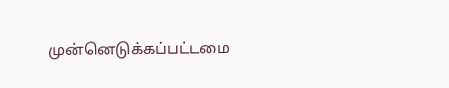முன்னெடுக்கப்பட்டமை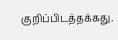குறிப்பிடத்தக்கது.